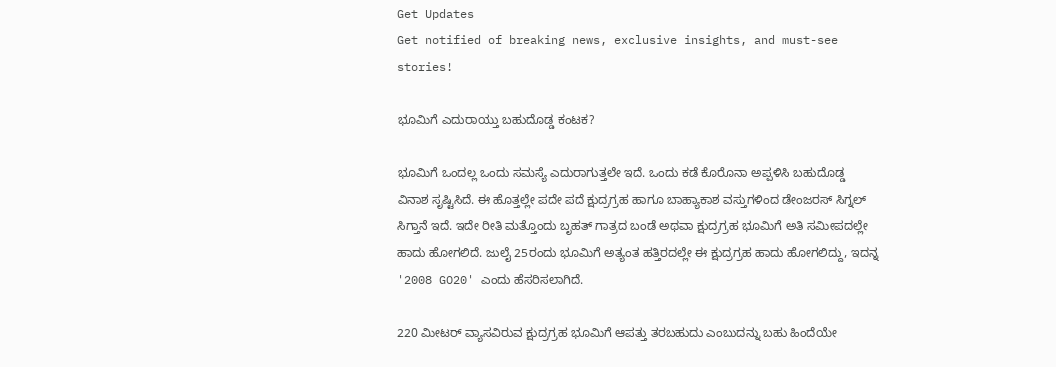Get Updates
Get notified of breaking news, exclusive insights, and must-see stories!

ಭೂಮಿಗೆ ಎದುರಾಯ್ತು ಬಹುದೊಡ್ಡ ಕಂಟಕ?

ಭೂಮಿಗೆ ಒಂದಲ್ಲ ಒಂದು ಸಮಸ್ಯೆ ಎದುರಾಗುತ್ತಲೇ ಇದೆ. ಒಂದು ಕಡೆ ಕೊರೊನಾ ಅಪ್ಪಳಿಸಿ ಬಹುದೊಡ್ಡ ವಿನಾಶ ಸೃಷ್ಟಿಸಿದೆ. ಈ ಹೊತ್ತಲ್ಲೇ ಪದೇ ಪದೆ ಕ್ಷುದ್ರಗ್ರಹ ಹಾಗೂ ಬಾಹ್ಯಾಕಾಶ ವಸ್ತುಗಳಿಂದ ಡೇಂಜರಸ್ ಸಿಗ್ನಲ್ ಸಿಗ್ತಾನೆ ಇದೆ. ಇದೇ ರೀತಿ ಮತ್ತೊಂದು ಬೃಹತ್ ಗಾತ್ರದ ಬಂಡೆ ಅಥವಾ ಕ್ಷುದ್ರಗ್ರಹ ಭೂಮಿಗೆ ಅತಿ ಸಮೀಪದಲ್ಲೇ ಹಾದು ಹೋಗಲಿದೆ. ಜುಲೈ 25ರಂದು ಭೂಮಿಗೆ ಅತ್ಯಂತ ಹತ್ತಿರದಲ್ಲೇ ಈ ಕ್ಷುದ್ರಗ್ರಹ ಹಾದು ಹೋಗಲಿದ್ದು, ಇದನ್ನ '2008 GO20' ಎಂದು ಹೆಸರಿಸಲಾಗಿದೆ.

220 ಮೀಟರ್ ವ್ಯಾಸವಿರುವ ಕ್ಷುದ್ರಗ್ರಹ ಭೂಮಿಗೆ ಆಪತ್ತು ತರಬಹುದು ಎಂಬುದನ್ನು ಬಹು ಹಿಂದೆಯೇ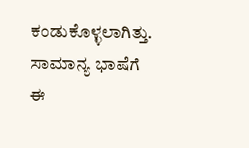ಕಂಡುಕೊಳ್ಳಲಾಗಿತ್ತು. ಸಾಮಾನ್ಯ ಭಾಷೆಗೆ ಈ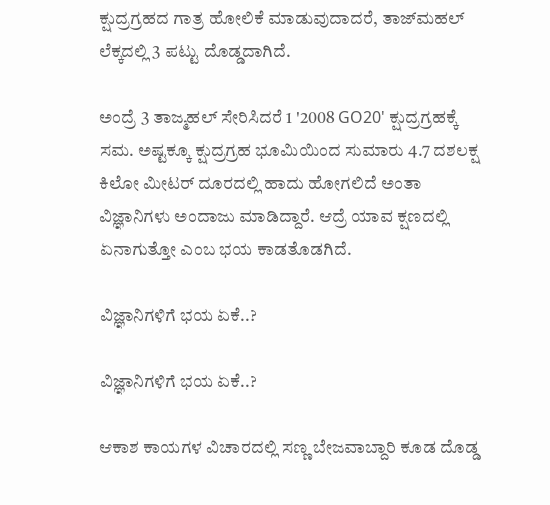ಕ್ಷುದ್ರಗ್ರಹದ ಗಾತ್ರ ಹೋಲಿಕೆ ಮಾಡುವುದಾದರೆ, ತಾಜ್‌ಮಹಲ್ ಲೆಕ್ಕದಲ್ಲಿ 3 ಪಟ್ಟು ದೊಡ್ಡದಾಗಿದೆ.

ಅಂದ್ರೆ 3 ತಾಜ್ಮಹಲ್ ಸೇರಿಸಿದರೆ 1 '2008 GO20' ಕ್ಷುದ್ರಗ್ರಹಕ್ಕೆ ಸಮ. ಅಷ್ಟಕ್ಕೂ ಕ್ಷುದ್ರಗ್ರಹ ಭೂಮಿಯಿಂದ ಸುಮಾರು 4.7 ದಶಲಕ್ಷ ಕಿಲೋ ಮೀಟರ್ ದೂರದಲ್ಲಿ ಹಾದು ಹೋಗಲಿದೆ ಅಂತಾ ವಿಜ್ಞಾನಿಗಳು ಅಂದಾಜು ಮಾಡಿದ್ದಾರೆ. ಆದ್ರೆ ಯಾವ ಕ್ಷಣದಲ್ಲಿ ಏನಾಗುತ್ತೋ ಎಂಬ ಭಯ ಕಾಡತೊಡಗಿದೆ.

ವಿಜ್ಞಾನಿಗಳಿಗೆ ಭಯ ಏಕೆ..?

ವಿಜ್ಞಾನಿಗಳಿಗೆ ಭಯ ಏಕೆ..?

ಆಕಾಶ ಕಾಯಗಳ ವಿಚಾರದಲ್ಲಿ ಸಣ್ಣ ಬೇಜವಾಬ್ದಾರಿ ಕೂಡ ದೊಡ್ಡ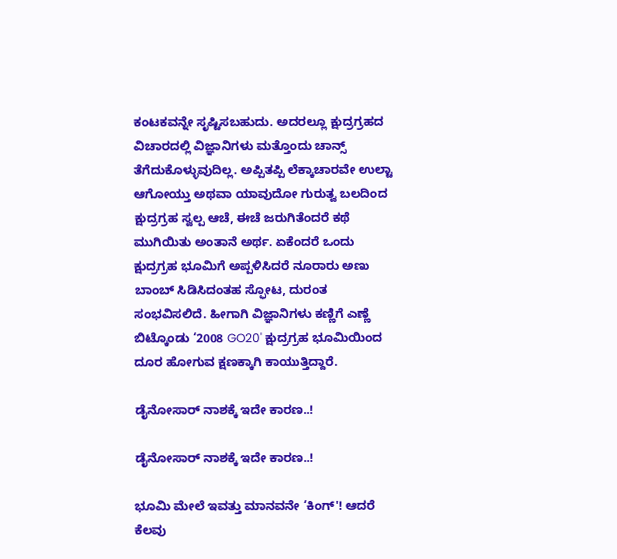ಕಂಟಕವನ್ನೇ ಸೃಷ್ಟಿಸಬಹುದು. ಅದರಲ್ಲೂ ಕ್ಷುದ್ರಗ್ರಹದ ವಿಚಾರದಲ್ಲಿ ವಿಜ್ಞಾನಿಗಳು ಮತ್ತೊಂದು ಚಾನ್ಸ್ ತೆಗೆದುಕೊಳ್ಳುವುದಿಲ್ಲ. ಅಪ್ಪಿತಪ್ಪಿ ಲೆಕ್ಕಾಚಾರವೇ ಉಲ್ಟಾ ಆಗೋಯ್ತು ಅಥವಾ ಯಾವುದೋ ಗುರುತ್ವ ಬಲದಿಂದ ಕ್ಷುದ್ರಗ್ರಹ ಸ್ವಲ್ಪ ಆಚೆ, ಈಚೆ ಜರುಗಿತೆಂದರೆ ಕಥೆ ಮುಗಿಯಿತು ಅಂತಾನೆ ಅರ್ಥ. ಏಕೆಂದರೆ ಒಂದು ಕ್ಷುದ್ರಗ್ರಹ ಭೂಮಿಗೆ ಅಪ್ಪಳಿಸಿದರೆ ನೂರಾರು ಅಣು ಬಾಂಬ್ ಸಿಡಿಸಿದಂತಹ ಸ್ಫೋಟ, ದುರಂತ ಸಂಭವಿಸಲಿದೆ. ಹೀಗಾಗಿ ವಿಜ್ಞಾನಿಗಳು ಕಣ್ಣಿಗೆ ಎಣ್ಣೆ ಬಿಟ್ಕೊಂಡು ‘2008 GO20' ಕ್ಷುದ್ರಗ್ರಹ ಭೂಮಿಯಿಂದ ದೂರ ಹೋಗುವ ಕ್ಷಣಕ್ಕಾಗಿ ಕಾಯುತ್ತಿದ್ದಾರೆ.

ಡೈನೋಸಾರ್ ನಾಶಕ್ಕೆ ಇದೇ ಕಾರಣ..!

ಡೈನೋಸಾರ್ ನಾಶಕ್ಕೆ ಇದೇ ಕಾರಣ..!

ಭೂಮಿ ಮೇಲೆ ಇವತ್ತು ಮಾನವನೇ ‘ಕಿಂಗ್'! ಆದರೆ ಕೆಲವು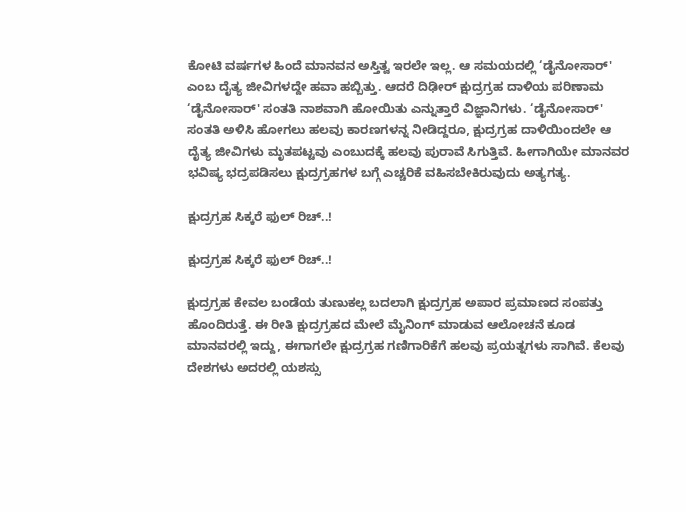ಕೋಟಿ ವರ್ಷಗಳ ಹಿಂದೆ ಮಾನವನ ಅಸ್ತಿತ್ವ ಇರಲೇ ಇಲ್ಲ. ಆ ಸಮಯದಲ್ಲಿ ‘ಡೈನೋಸಾರ್' ಎಂಬ ದೈತ್ಯ ಜೀವಿಗಳದ್ದೇ ಹವಾ ಹಬ್ಬಿತ್ತು. ಆದರೆ ದಿಢೀರ್ ಕ್ಷುದ್ರಗ್ರಹ ದಾಳಿಯ ಪರಿಣಾಮ ‘ಡೈನೋಸಾರ್' ಸಂತತಿ ನಾಶವಾಗಿ ಹೋಯಿತು ಎನ್ನುತ್ತಾರೆ ವಿಜ್ಞಾನಿಗಳು. ‘ಡೈನೋಸಾರ್' ಸಂತತಿ ಅಳಿಸಿ ಹೋಗಲು ಹಲವು ಕಾರಣಗಳನ್ನ ನೀಡಿದ್ದರೂ, ಕ್ಷುದ್ರಗ್ರಹ ದಾಳಿಯಿಂದಲೇ ಆ ದೈತ್ಯ ಜೀವಿಗಳು ಮೃತಪಟ್ಟವು ಎಂಬುದಕ್ಕೆ ಹಲವು ಪುರಾವೆ ಸಿಗುತ್ತಿವೆ. ಹೀಗಾಗಿಯೇ ಮಾನವರ ಭವಿಷ್ಯ ಭದ್ರಪಡಿಸಲು ಕ್ಷುದ್ರಗ್ರಹಗಳ ಬಗ್ಗೆ ಎಚ್ಚರಿಕೆ ವಹಿಸಬೇಕಿರುವುದು ಅತ್ಯಗತ್ಯ.

ಕ್ಷುದ್ರಗ್ರಹ ಸಿಕ್ಕರೆ ಫುಲ್ ರಿಚ್..!

ಕ್ಷುದ್ರಗ್ರಹ ಸಿಕ್ಕರೆ ಫುಲ್ ರಿಚ್..!

ಕ್ಷುದ್ರಗ್ರಹ ಕೇವಲ ಬಂಡೆಯ ತುಣುಕಲ್ಲ ಬದಲಾಗಿ ಕ್ಷುದ್ರಗ್ರಹ ಅಪಾರ ಪ್ರಮಾಣದ ಸಂಪತ್ತು ಹೊಂದಿರುತ್ತೆ. ಈ ರೀತಿ ಕ್ಷುದ್ರಗ್ರಹದ ಮೇಲೆ ಮೈನಿಂಗ್ ಮಾಡುವ ಆಲೋಚನೆ ಕೂಡ ಮಾನವರಲ್ಲಿ ಇದ್ದು, ಈಗಾಗಲೇ ಕ್ಷುದ್ರಗ್ರಹ ಗಣಿಗಾರಿಕೆಗೆ ಹಲವು ಪ್ರಯತ್ನಗಳು ಸಾಗಿವೆ. ಕೆಲವು ದೇಶಗಳು ಅದರಲ್ಲಿ ಯಶಸ್ಸು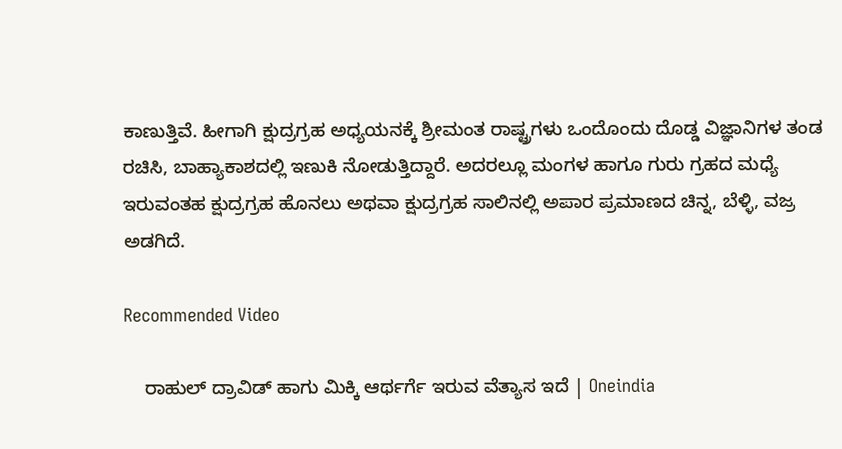ಕಾಣುತ್ತಿವೆ. ಹೀಗಾಗಿ ಕ್ಷುದ್ರಗ್ರಹ ಅಧ್ಯಯನಕ್ಕೆ ಶ್ರೀಮಂತ ರಾಷ್ಟ್ರಗಳು ಒಂದೊಂದು ದೊಡ್ಡ ವಿಜ್ಞಾನಿಗಳ ತಂಡ ರಚಿಸಿ, ಬಾಹ್ಯಾಕಾಶದಲ್ಲಿ ಇಣುಕಿ ನೋಡುತ್ತಿದ್ದಾರೆ. ಅದರಲ್ಲೂ ಮಂಗಳ ಹಾಗೂ ಗುರು ಗ್ರಹದ ಮಧ್ಯೆ ಇರುವಂತಹ ಕ್ಷುದ್ರಗ್ರಹ ಹೊನಲು ಅಥವಾ ಕ್ಷುದ್ರಗ್ರಹ ಸಾಲಿನಲ್ಲಿ ಅಪಾರ ಪ್ರಮಾಣದ ಚಿನ್ನ, ಬೆಳ್ಳಿ, ವಜ್ರ ಅಡಗಿದೆ.

Recommended Video

    ರಾಹುಲ್ ದ್ರಾವಿಡ್ ಹಾಗು ಮಿಕ್ಕಿ ಆರ್ಥರ್ಗೆ ಇರುವ ವೆತ್ಯಾಸ ಇದೆ | Oneindia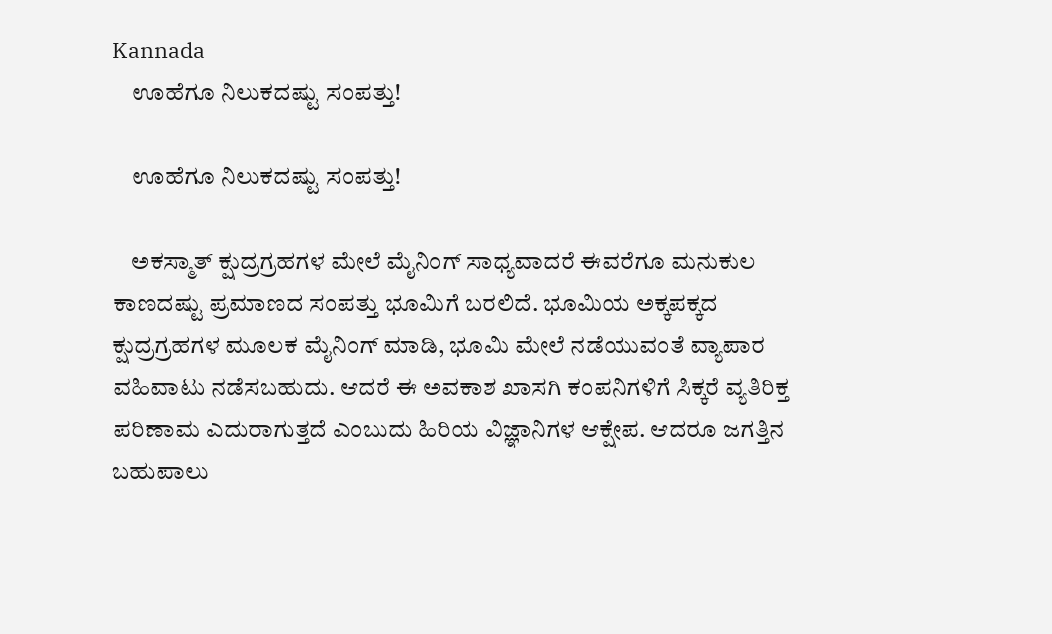Kannada
    ಊಹೆಗೂ ನಿಲುಕದಷ್ಟು ಸಂಪತ್ತು!

    ಊಹೆಗೂ ನಿಲುಕದಷ್ಟು ಸಂಪತ್ತು!

    ಅಕಸ್ಮಾತ್ ಕ್ಷುದ್ರಗ್ರಹಗಳ ಮೇಲೆ ಮೈನಿಂಗ್ ಸಾಧ್ಯವಾದರೆ ಈವರೆಗೂ ಮನುಕುಲ ಕಾಣದಷ್ಟು ಪ್ರಮಾಣದ ಸಂಪತ್ತು ಭೂಮಿಗೆ ಬರಲಿದೆ. ಭೂಮಿಯ ಅಕ್ಕಪಕ್ಕದ ಕ್ಷುದ್ರಗ್ರಹಗಳ ಮೂಲಕ ಮೈನಿಂಗ್ ಮಾಡಿ, ಭೂಮಿ ಮೇಲೆ ನಡೆಯುವಂತೆ ವ್ಯಾಪಾರ ವಹಿವಾಟು ನಡೆಸಬಹುದು. ಆದರೆ ಈ ಅವಕಾಶ ಖಾಸಗಿ ಕಂಪನಿಗಳಿಗೆ ಸಿಕ್ಕರೆ ವ್ಯತಿರಿಕ್ತ ಪರಿಣಾಮ ಎದುರಾಗುತ್ತದೆ ಎಂಬುದು ಹಿರಿಯ ವಿಜ್ಞಾನಿಗಳ ಆಕ್ಷೇಪ. ಆದರೂ ಜಗತ್ತಿನ ಬಹುಪಾಲು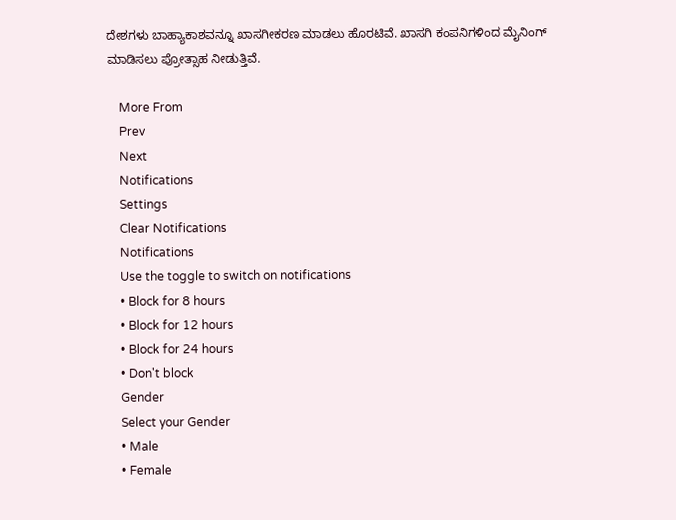ದೇಶಗಳು ಬಾಹ್ಯಾಕಾಶವನ್ನೂ ಖಾಸಗೀಕರಣ ಮಾಡಲು ಹೊರಟಿವೆ. ಖಾಸಗಿ ಕಂಪನಿಗಳಿಂದ ಮೈನಿಂಗ್ ಮಾಡಿಸಲು ಪ್ರೋತ್ಸಾಹ ನೀಡುತ್ತಿವೆ.

    More From
    Prev
    Next
    Notifications
    Settings
    Clear Notifications
    Notifications
    Use the toggle to switch on notifications
    • Block for 8 hours
    • Block for 12 hours
    • Block for 24 hours
    • Don't block
    Gender
    Select your Gender
    • Male
    • Female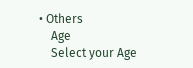• Others
    Age
    Select your Age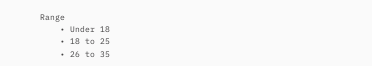Range
    • Under 18
    • 18 to 25
    • 26 to 35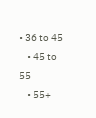• 36 to 45
    • 45 to 55
    • 55+